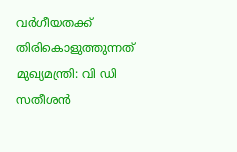വര്‍ഗീയതക്ക് തിരികൊളുത്തുന്നത് മുഖ്യമന്ത്രി: വി ഡി സതീശന്‍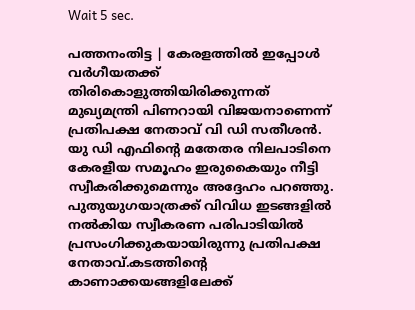Wait 5 sec.

പത്തനംതിട്ട | കേരളത്തില്‍ ഇപ്പോള്‍ വര്‍ഗീയതക്ക് തിരികൊളുത്തിയിരിക്കുന്നത് മുഖ്യമന്ത്രി പിണറായി വിജയനാണെന്ന് പ്രതിപക്ഷ നേതാവ് വി ഡി സതീശന്‍. യു ഡി എഫിന്റെ മതേതര നിലപാടിനെ കേരളീയ സമൂഹം ഇരുകൈയും നീട്ടി സ്വീകരിക്കുമെന്നും അദ്ദേഹം പറഞ്ഞു. പുതുയുഗയാത്രക്ക് വിവിധ ഇടങ്ങളില്‍ നല്‍കിയ സ്വീകരണ പരിപാടിയില്‍ പ്രസംഗിക്കുകയായിരുന്നു പ്രതിപക്ഷ നേതാവ്.കടത്തിന്റെ കാണാക്കയങ്ങളിലേക്ക്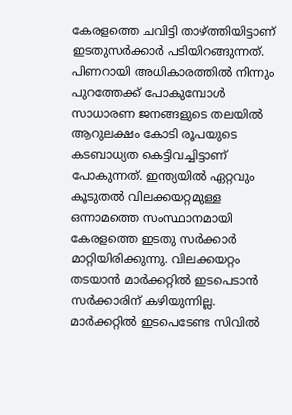കേരളത്തെ ചവിട്ടി താഴ്ത്തിയിട്ടാണ് ഇടതുസര്‍ക്കാര്‍ പടിയിറങ്ങുന്നത്. പിണറായി അധികാരത്തില്‍ നിന്നും പുറത്തേക്ക് പോകുമ്പോള്‍ സാധാരണ ജനങ്ങളുടെ തലയില്‍ ആറുലക്ഷം കോടി രൂപയുടെ കടബാധ്യത കെട്ടിവച്ചിട്ടാണ് പോകുന്നത്. ഇന്ത്യയില്‍ ഏറ്റവും കൂടുതല്‍ വിലക്കയറ്റമുള്ള ഒന്നാമത്തെ സംസ്ഥാനമായി കേരളത്തെ ഇടതു സര്‍ക്കാര്‍ മാറ്റിയിരിക്കുന്നു. വിലക്കയറ്റം തടയാന്‍ മാര്‍ക്കറ്റില്‍ ഇടപെടാന്‍ സര്‍ക്കാരിന് കഴിയുന്നില്ല. മാര്‍ക്കറ്റില്‍ ഇടപെടേണ്ട സിവില്‍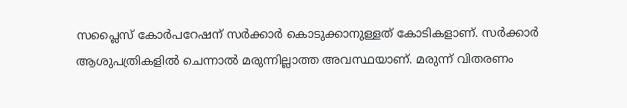സപ്ലൈസ് കോര്‍പറേഷന് സര്‍ക്കാര്‍ കൊടുക്കാനുള്ളത് കോടികളാണ്. സര്‍ക്കാര്‍ ആശുപത്രികളില്‍ ചെന്നാല്‍ മരുന്നില്ലാത്ത അവസ്ഥയാണ്. മരുന്ന് വിതരണം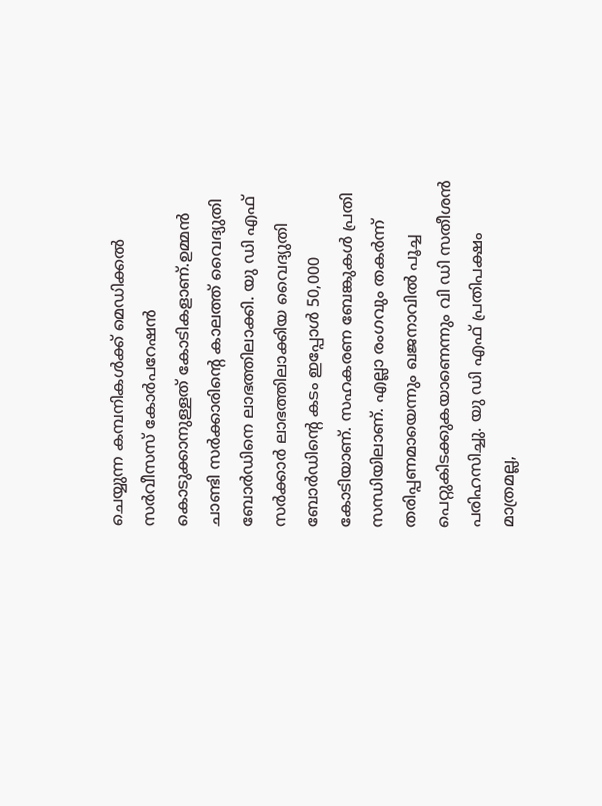ചെയ്യുന്ന കമ്പനികള്‍ക്ക് മെഡിക്കല്‍ സര്‍വീസസ് കോര്‍പറേഷന്‍ കൊടുക്കാനുള്ളത് കോടികളാണ്.ഉമ്മന്‍ ചാണ്ടി സര്‍ക്കാരിന്റെ കാലത്ത് വൈദ്യുതി ബോര്‍ഡിനെ ലാഭത്തിലാക്കി. യു ഡി എഫ് സര്‍ക്കാര്‍ ലാഭത്തിലാക്കിയ വൈദ്യുതി ബോര്‍ഡിന്റെ കടം ഇപ്പോള്‍ 50,000 കോടിയാണ്. സഹകരണ ബേങ്കുകള്‍ പ്രതി സന്ധിയിലാണ്. എല്ലാ രംഗവും തകര്‍ന്ന് തരിപ്പണമായെന്നും ഖജനാവില്‍ പൂച്ച പെറ്റുകിടക്കുകയാണെന്നും വി ഡി സതീശന്‍ പരിഹസിച്ചു. യു ഡി എഫ് പ്രതിപക്ഷം മാത്രമല്ല,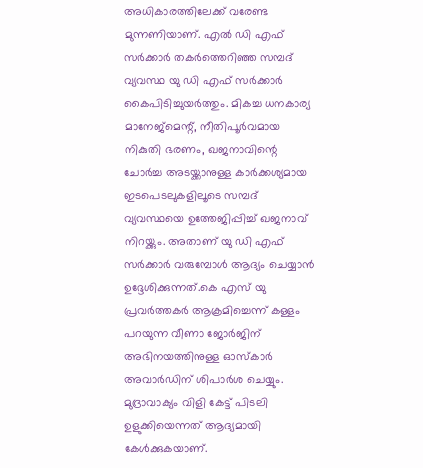അധികാരത്തിലേക്ക് വരേണ്ട മുന്നണിയാണ്. എല്‍ ഡി എഫ് സര്‍ക്കാര്‍ തകര്‍ത്തെറിഞ്ഞ സമ്പദ് വ്യവസ്ഥ യു ഡി എഫ് സര്‍ക്കാര്‍ കൈപിടിച്ചുയര്‍ത്തും. മികച്ച ധനകാര്യ മാനേജ്‌മെന്റ്, നീതിപൂര്‍വമായ നികുതി ഭരണം, ഖജനാവിന്റെ ചോര്‍ച്ച അടയ്ക്കാനുള്ള കാര്‍ക്കശ്യമായ ഇടപെടലുകളിലൂടെ സമ്പദ് വ്യവസ്ഥയെ ഉത്തേജിപ്പിച്ച് ഖജനാവ് നിറയ്ക്കും. അതാണ് യു ഡി എഫ് സര്‍ക്കാര്‍ വരുമ്പോള്‍ ആദ്യം ചെയ്യാന്‍ ഉദ്ദേശിക്കുന്നത്.കെ എസ് യു പ്രവര്‍ത്തകര്‍ ആക്രമിച്ചെന്ന് കള്ളം പറയുന്ന വീണാ ജോര്‍ജിന് അഭിനയത്തിനുള്ള ഓസ്‌കാര്‍ അവാര്‍ഡിന് ശിപാര്‍ശ ചെയ്യും. മുദ്രാവാക്യം വിളി കേട്ട് പിടലി ഉളുക്കിയെന്നത് ആദ്യമായി കേള്‍ക്കുകയാണ്.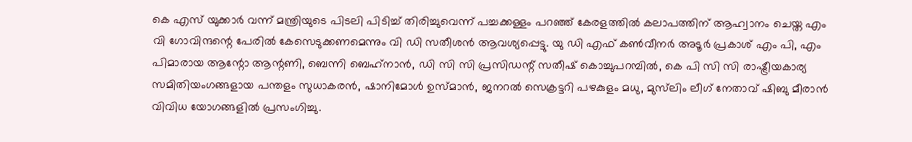കെ എസ് യുക്കാര്‍ വന്ന് മന്ത്രിയുടെ പിടലി പിടിച്ച് തിരിച്ചുവെന്ന് പച്ചക്കള്ളം പറഞ്ഞ് കേരളത്തില്‍ കലാപത്തിന് ആഹ്വാനം ചെയ്ത എം വി ഗോവിന്ദന്റെ പേരില്‍ കേസെടുക്കണമെന്നും വി ഡി സതീശന്‍ ആവശ്യപ്പെട്ടു. യു ഡി എഫ് കണ്‍വീനര്‍ അടൂര്‍ പ്രകാശ് എം പി, എം പിമാരായ ആന്റോ ആന്റണി, ബെന്നി ബെഹ്‌നാന്‍, ഡി സി സി പ്രസിഡന്റ് സതീഷ് കൊച്ചുപറമ്പില്‍, കെ പി സി സി രാഷ്ട്രീയകാര്യ സമിതിയംഗങ്ങളായ പന്തളം സുധാകരന്‍, ഷാനിമോള്‍ ഉസ്മാന്‍, ജനറല്‍ സെക്രട്ടറി പഴകുളം മധു, മുസ്‌ലിം ലീഗ് നേതാവ് ഷിബു മീരാന്‍ വിവിധ യോഗങ്ങളില്‍ പ്രസംഗിച്ചു.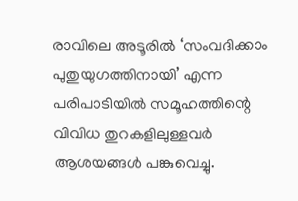രാവിലെ അടൂരില്‍ ‘സംവദിക്കാം പുതുയുഗത്തിനായി’ എന്ന പരിപാടിയില്‍ സമൂഹത്തിന്റെ വിവിധ തുറകളിലുള്ളവര്‍ ആശയങ്ങള്‍ പങ്കുവെച്ചു.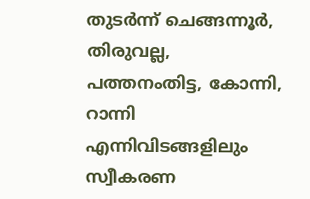തുടര്‍ന്ന് ചെങ്ങന്നൂര്‍, തിരുവല്ല, പത്തനംതിട്ട, കോന്നി, റാന്നി എന്നിവിടങ്ങളിലും സ്വീകരണ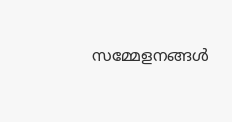സമ്മേളനങ്ങള്‍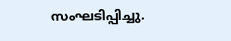സംഘടിപ്പിച്ചു.